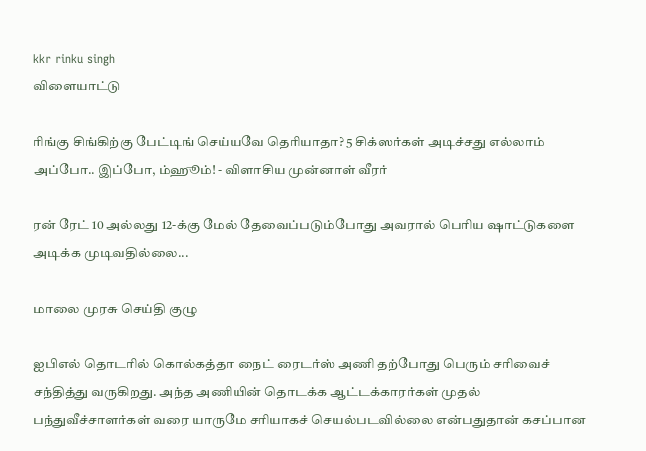kkr rinku singh
விளையாட்டு

ரிங்கு சிங்கிற்கு பேட்டிங் செய்யவே தெரியாதா? 5 சிக்ஸர்கள் அடிச்சது எல்லாம் அப்போ.. இப்போ, ம்ஹூம்! - விளாசிய முன்னாள் வீரர்

ரன் ரேட் 10 அல்லது 12-க்கு மேல் தேவைப்படும்போது அவரால் பெரிய ஷாட்டுகளை அடிக்க முடிவதில்லை...

மாலை முரசு செய்தி குழு

ஐபிஎல் தொடரில் கொல்கத்தா நைட் ரைடர்ஸ் அணி தற்போது பெரும் சரிவைச் சந்தித்து வருகிறது. அந்த அணியின் தொடக்க ஆட்டக்காரர்கள் முதல் பந்துவீச்சாளர்கள் வரை யாருமே சரியாகச் செயல்படவில்லை என்பதுதான் கசப்பான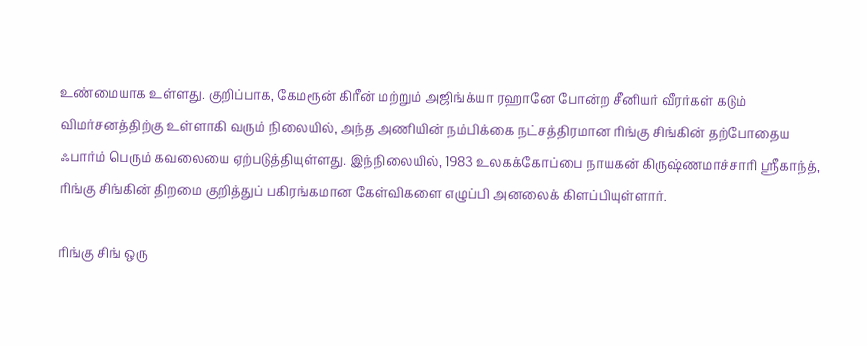உண்மையாக உள்ளது. குறிப்பாக, கேமரூன் கிரீன் மற்றும் அஜிங்க்யா ரஹானே போன்ற சீனியர் வீரர்கள் கடும் விமர்சனத்திற்கு உள்ளாகி வரும் நிலையில், அந்த அணியின் நம்பிக்கை நட்சத்திரமான ரிங்கு சிங்கின் தற்போதைய ஃபார்ம் பெரும் கவலையை ஏற்படுத்தியுள்ளது. இந்நிலையில், 1983 உலகக்கோப்பை நாயகன் கிருஷ்ணமாச்சாரி ஸ்ரீகாந்த், ரிங்கு சிங்கின் திறமை குறித்துப் பகிரங்கமான கேள்விகளை எழுப்பி அனலைக் கிளப்பியுள்ளார்.

ரிங்கு சிங் ஒரு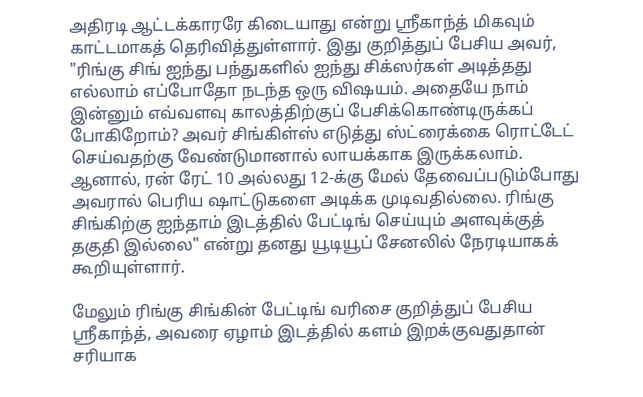அதிரடி ஆட்டக்காரரே கிடையாது என்று ஸ்ரீகாந்த் மிகவும் காட்டமாகத் தெரிவித்துள்ளார். இது குறித்துப் பேசிய அவர், "ரிங்கு சிங் ஐந்து பந்துகளில் ஐந்து சிக்ஸர்கள் அடித்தது எல்லாம் எப்போதோ நடந்த ஒரு விஷயம். அதையே நாம் இன்னும் எவ்வளவு காலத்திற்குப் பேசிக்கொண்டிருக்கப் போகிறோம்? அவர் சிங்கிள்ஸ் எடுத்து ஸ்ட்ரைக்கை ரொட்டேட் செய்வதற்கு வேண்டுமானால் லாயக்காக இருக்கலாம். ஆனால், ரன் ரேட் 10 அல்லது 12-க்கு மேல் தேவைப்படும்போது அவரால் பெரிய ஷாட்டுகளை அடிக்க முடிவதில்லை. ரிங்கு சிங்கிற்கு ஐந்தாம் இடத்தில் பேட்டிங் செய்யும் அளவுக்குத் தகுதி இல்லை" என்று தனது யூடியூப் சேனலில் நேரடியாகக் கூறியுள்ளார்.

மேலும் ரிங்கு சிங்கின் பேட்டிங் வரிசை குறித்துப் பேசிய ஸ்ரீகாந்த், அவரை ஏழாம் இடத்தில் களம் இறக்குவதுதான் சரியாக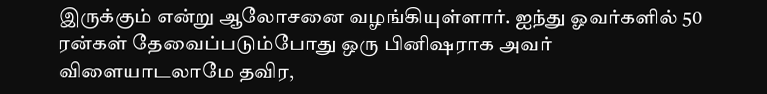இருக்கும் என்று ஆலோசனை வழங்கியுள்ளார். ஐந்து ஓவர்களில் 50 ரன்கள் தேவைப்படும்போது ஒரு பினிஷராக அவர் விளையாடலாமே தவிர,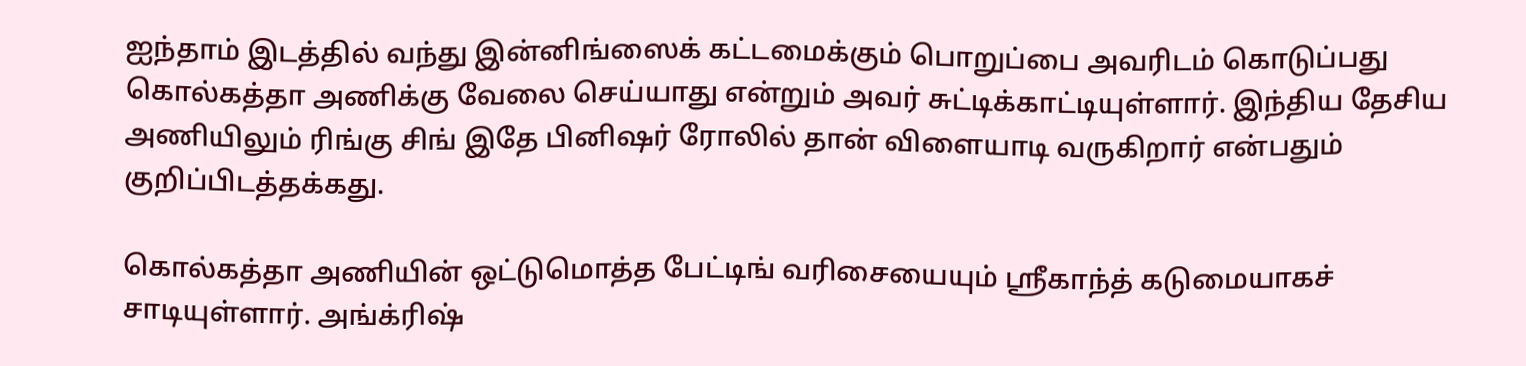ஐந்தாம் இடத்தில் வந்து இன்னிங்ஸைக் கட்டமைக்கும் பொறுப்பை அவரிடம் கொடுப்பது கொல்கத்தா அணிக்கு வேலை செய்யாது என்றும் அவர் சுட்டிக்காட்டியுள்ளார். இந்திய தேசிய அணியிலும் ரிங்கு சிங் இதே பினிஷர் ரோலில் தான் விளையாடி வருகிறார் என்பதும் குறிப்பிடத்தக்கது.

கொல்கத்தா அணியின் ஒட்டுமொத்த பேட்டிங் வரிசையையும் ஸ்ரீகாந்த் கடுமையாகச் சாடியுள்ளார். அங்க்ரிஷ்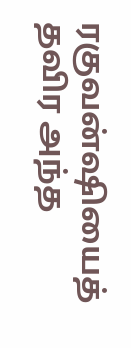ரகுவன்ஷியைத் தவிர அந்த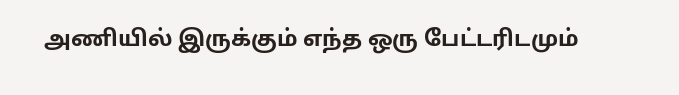அணியில் இருக்கும் எந்த ஒரு பேட்டரிடமும்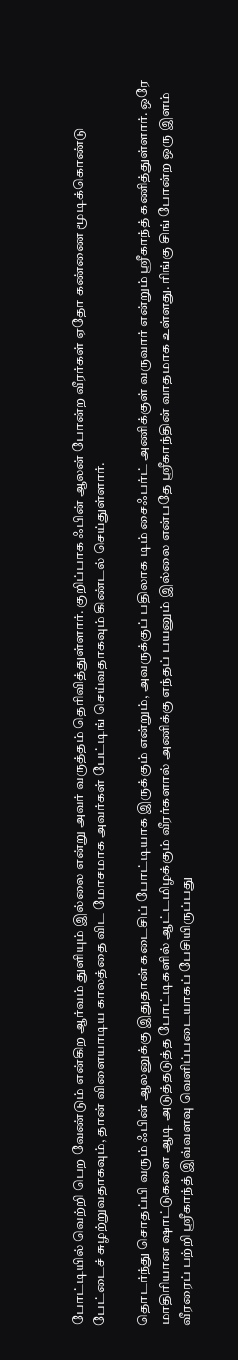போட்டியில் வெற்றி பெற வேண்டும் என்கிற ஆர்வம் துளியும் இல்லை என்று அவர் வருத்தம் தெரிவித்துள்ளார். குறிப்பாக ஃபின் ஆலன் போன்ற வீரர்கள் ஏதோ கண்ணை மூடிக்கொண்டு பேட்டைச் சுழற்றுவதாகவும், தான் விளையாடிய காலத்தை விட மோசமாக அவர்கள் பேட்டிங் செய்வதாகவும் கிண்டல் செய்துள்ளார்.

தொடர்ந்து சொதப்பி வரும் ஃபின் ஆலனுக்கு இதுதான் கடைசிப் போட்டியாக இருக்கும் என்றும், அவருக்குப் பதிலாக டிம் சைஃபர்ட் அணிக்குள் வருவார் என்றும் ஸ்ரீகாந்த் கணித்துள்ளார். ஒரே மாதிரியான ஷாட்டுகளை ஆடி அடுத்தடுத்த போட்டிகளில் ஆட்டமிழக்கும் வீரர்களால் அணிக்கு எந்தப் பயனும் இல்லை என்பதே ஸ்ரீகாந்தின் வாதமாக உள்ளது. ரிங்கு சிங் போன்ற ஒரு இளம் வீரரைப் பற்றி ஸ்ரீகாந்த் இவ்வளவு வெளிப்படையாகப் பேசியிருப்பது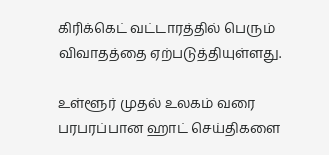கிரிக்கெட் வட்டாரத்தில் பெரும் விவாதத்தை ஏற்படுத்தியுள்ளது.

உள்ளூர் முதல் உலகம் வரை பரபரப்பான ஹாட் செய்திகளை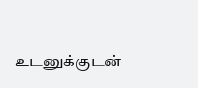உடனுக்குடன்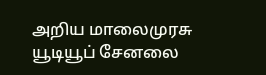அறிய மாலைமுரசு யூடியூப் சேனலை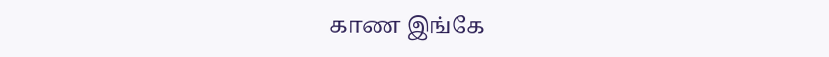காண இங்கே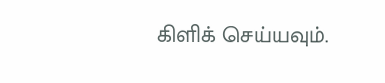கிளிக் செய்யவும்.